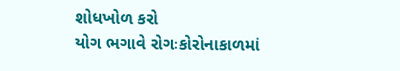શોધખોળ કરો
યોગ ભગાવે રોગઃકોરોનાકાળમાં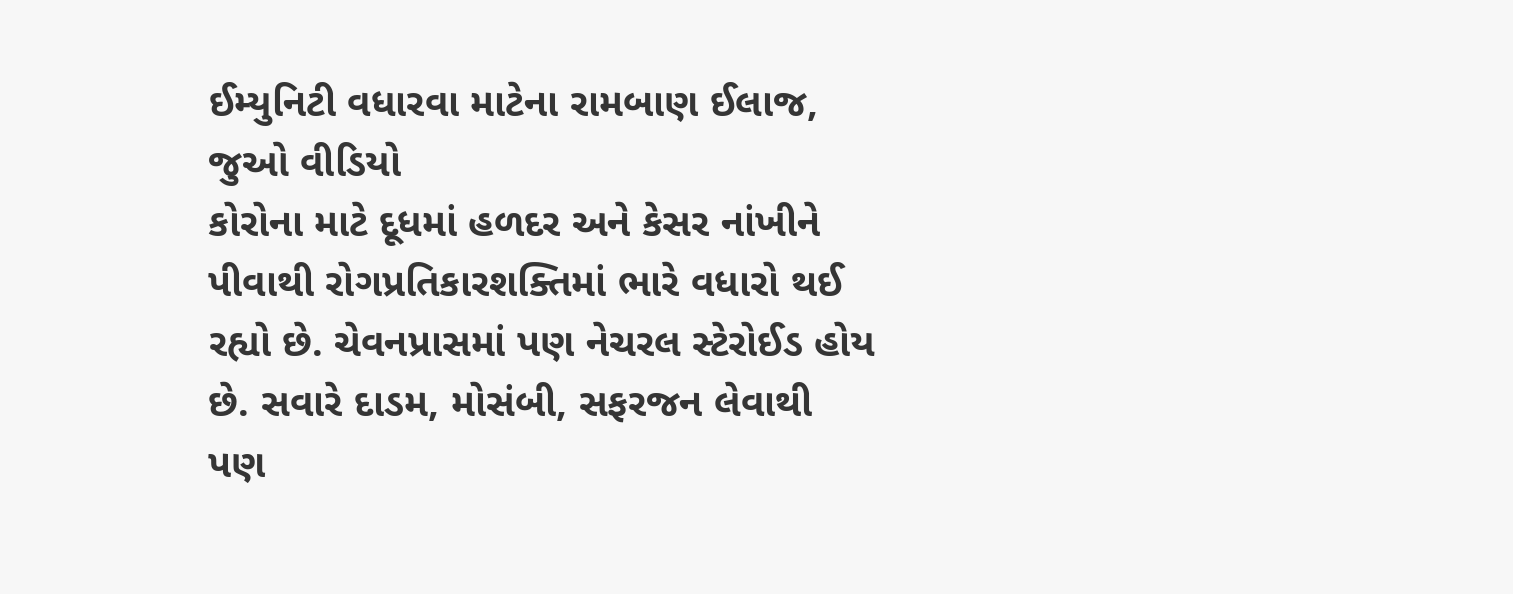ઈમ્યુનિટી વધારવા માટેના રામબાણ ઈલાજ, જુઓ વીડિયો
કોરોના માટે દૂધમાં હળદર અને કેસર નાંખીને પીવાથી રોગપ્રતિકારશક્તિમાં ભારે વધારો થઈ રહ્યો છે. ચેવનપ્રાસમાં પણ નેચરલ સ્ટેરોઈડ હોય છે. સવારે દાડમ, મોસંબી, સફરજન લેવાથી પણ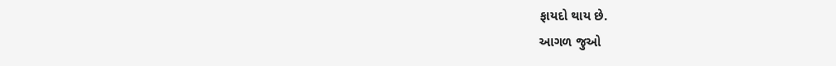ફાયદો થાય છે.
આગળ જુઓ